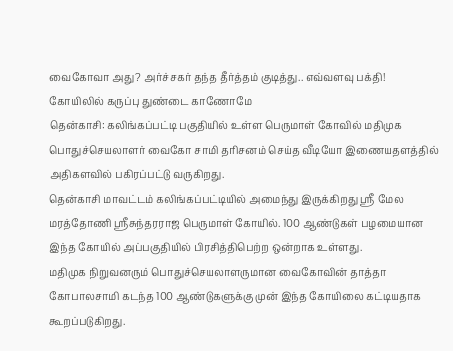வைகோவா அது? அர்ச்சகர் தந்த தீர்த்தம் குடித்து.. எவ்வளவு பக்தி! கோயிலில் கருப்பு துண்டை காணோமே
தென்காசி: கலிங்கப்பட்டி பகுதியில் உள்ள பெருமாள் கோவில் மதிமுக பொதுச்செயலாளர் வைகோ சாமி தரிசனம் செய்த வீடியோ இணையதளத்தில் அதிகளவில் பகிரப்பட்டு வருகிறது.
தென்காசி மாவட்டம் கலிங்கப்பட்டியில் அமைந்து இருக்கிறது ஸ்ரீ மேல மரத்தோணி ஸ்ரீசுந்தரராஜ பெருமாள் கோயில். 100 ஆண்டுகள் பழமையான இந்த கோயில் அப்பகுதியில் பிரசித்திபெற்ற ஒன்றாக உள்ளது.
மதிமுக நிறுவனரும் பொதுச்செயலாளருமான வைகோவின் தாத்தா கோபாலசாமி கடந்த 100 ஆண்டுகளுக்கு முன் இந்த கோயிலை கட்டியதாக கூறப்படுகிறது.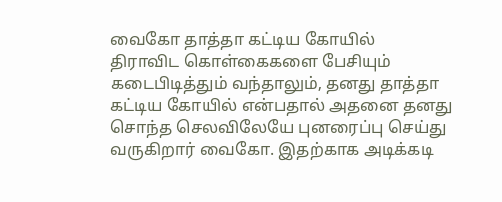வைகோ தாத்தா கட்டிய கோயில்
திராவிட கொள்கைகளை பேசியும் கடைபிடித்தும் வந்தாலும், தனது தாத்தா கட்டிய கோயில் என்பதால் அதனை தனது சொந்த செலவிலேயே புனரைப்பு செய்து வருகிறார் வைகோ. இதற்காக அடிக்கடி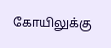கோயிலுக்கு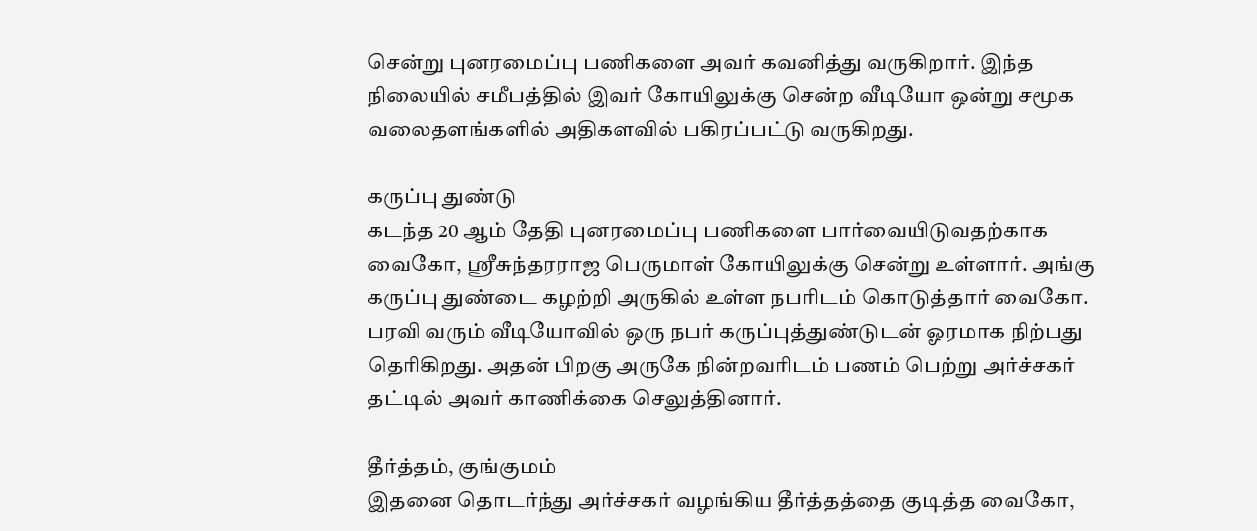சென்று புனரமைப்பு பணிகளை அவர் கவனித்து வருகிறார். இந்த நிலையில் சமீபத்தில் இவர் கோயிலுக்கு சென்ற வீடியோ ஒன்று சமூக வலைதளங்களில் அதிகளவில் பகிரப்பட்டு வருகிறது.

கருப்பு துண்டு
கடந்த 20 ஆம் தேதி புனரமைப்பு பணிகளை பார்வையிடுவதற்காக வைகோ, ஸ்ரீசுந்தரராஜ பெருமாள் கோயிலுக்கு சென்று உள்ளார். அங்கு கருப்பு துண்டை கழற்றி அருகில் உள்ள நபரிடம் கொடுத்தார் வைகோ. பரவி வரும் வீடியோவில் ஒரு நபர் கருப்புத்துண்டுடன் ஓரமாக நிற்பது தெரிகிறது. அதன் பிறகு அருகே நின்றவரிடம் பணம் பெற்று அர்ச்சகர் தட்டில் அவர் காணிக்கை செலுத்தினார்.

தீர்த்தம், குங்குமம்
இதனை தொடர்ந்து அர்ச்சகர் வழங்கிய தீர்த்தத்தை குடித்த வைகோ,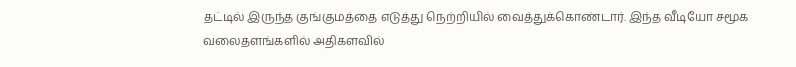தட்டில் இருந்த குங்குமத்தை எடுத்து நெற்றியில் வைத்துக்கொண்டார். இந்த வீடியோ சமூக வலைதளங்களில் அதிகளவில்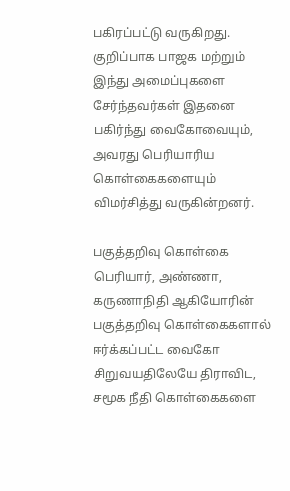பகிரப்பட்டு வருகிறது. குறிப்பாக பாஜக மற்றும் இந்து அமைப்புகளை சேர்ந்தவர்கள் இதனை பகிர்ந்து வைகோவையும், அவரது பெரியாரிய கொள்கைகளையும் விமர்சித்து வருகின்றனர்.

பகுத்தறிவு கொள்கை
பெரியார், அண்ணா, கருணாநிதி ஆகியோரின் பகுத்தறிவு கொள்கைகளால் ஈர்க்கப்பட்ட வைகோ சிறுவயதிலேயே திராவிட, சமூக நீதி கொள்கைகளை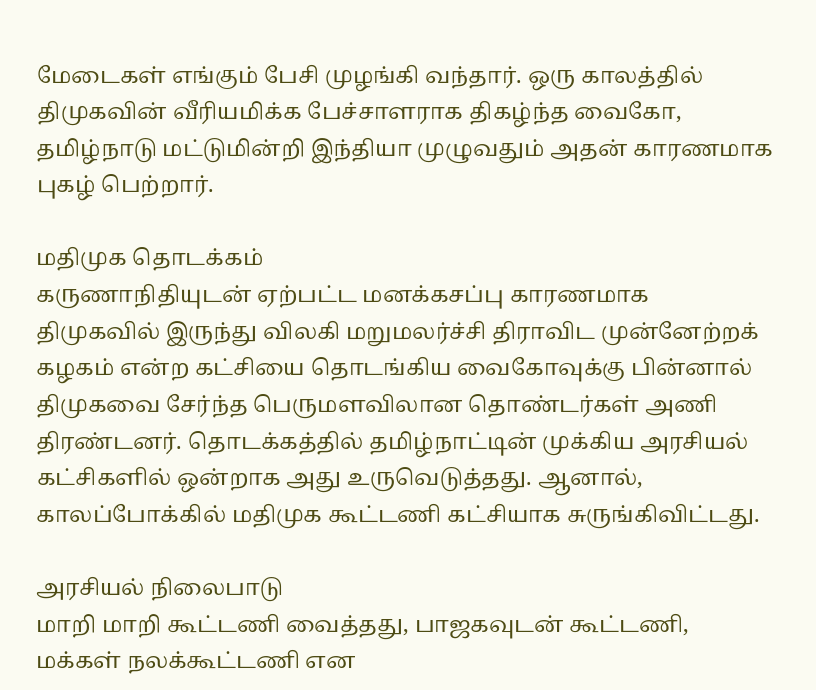மேடைகள் எங்கும் பேசி முழங்கி வந்தார். ஒரு காலத்தில் திமுகவின் வீரியமிக்க பேச்சாளராக திகழ்ந்த வைகோ, தமிழ்நாடு மட்டுமின்றி இந்தியா முழுவதும் அதன் காரணமாக புகழ் பெற்றார்.

மதிமுக தொடக்கம்
கருணாநிதியுடன் ஏற்பட்ட மனக்கசப்பு காரணமாக திமுகவில் இருந்து விலகி மறுமலர்ச்சி திராவிட முன்னேற்றக் கழகம் என்ற கட்சியை தொடங்கிய வைகோவுக்கு பின்னால் திமுகவை சேர்ந்த பெருமளவிலான தொண்டர்கள் அணி திரண்டனர். தொடக்கத்தில் தமிழ்நாட்டின் முக்கிய அரசியல் கட்சிகளில் ஒன்றாக அது உருவெடுத்தது. ஆனால், காலப்போக்கில் மதிமுக கூட்டணி கட்சியாக சுருங்கிவிட்டது.

அரசியல் நிலைபாடு
மாறி மாறி கூட்டணி வைத்தது, பாஜகவுடன் கூட்டணி, மக்கள் நலக்கூட்டணி என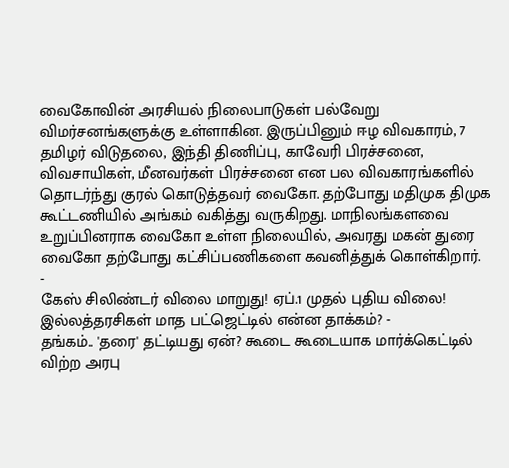வைகோவின் அரசியல் நிலைபாடுகள் பல்வேறு விமர்சனங்களுக்கு உள்ளாகின. இருப்பினும் ஈழ விவகாரம், 7 தமிழர் விடுதலை, இந்தி திணிப்பு, காவேரி பிரச்சனை, விவசாயிகள், மீனவர்கள் பிரச்சனை என பல விவகாரங்களில் தொடர்ந்து குரல் கொடுத்தவர் வைகோ. தற்போது மதிமுக திமுக கூட்டணியில் அங்கம் வகித்து வருகிறது. மாநிலங்களவை உறுப்பினராக வைகோ உள்ள நிலையில், அவரது மகன் துரை வைகோ தற்போது கட்சிப்பணிகளை கவனித்துக் கொள்கிறார்.
-
கேஸ் சிலிண்டர் விலை மாறுது! ஏப்.1 முதல் புதிய விலை! இல்லத்தரசிகள் மாத பட்ஜெட்டில் என்ன தாக்கம்? -
தங்கம்.. 'தரை' தட்டியது ஏன்? கூடை கூடையாக மார்க்கெட்டில் விற்ற அரபு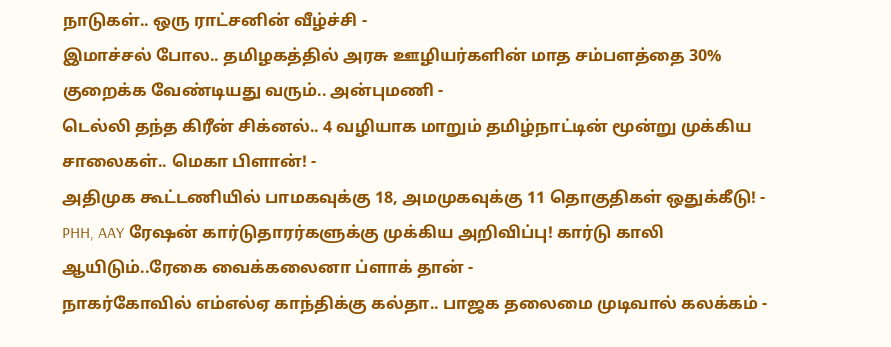நாடுகள்.. ஒரு ராட்சனின் வீழ்ச்சி -
இமாச்சல் போல.. தமிழகத்தில் அரசு ஊழியர்களின் மாத சம்பளத்தை 30% குறைக்க வேண்டியது வரும்.. அன்புமணி -
டெல்லி தந்த கிரீன் சிக்னல்.. 4 வழியாக மாறும் தமிழ்நாட்டின் மூன்று முக்கிய சாலைகள்.. மெகா பிளான்! -
அதிமுக கூட்டணியில் பாமகவுக்கு 18, அமமுகவுக்கு 11 தொகுதிகள் ஒதுக்கீடு! -
PHH, AAY ரேஷன் கார்டுதாரர்களுக்கு முக்கிய அறிவிப்பு! கார்டு காலி ஆயிடும்..ரேகை வைக்கலைனா ப்ளாக் தான் -
நாகர்கோவில் எம்எல்ஏ காந்திக்கு கல்தா.. பாஜக தலைமை முடிவால் கலக்கம் -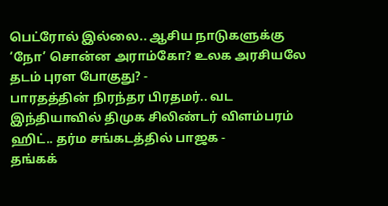பெட்ரோல் இல்லை.. ஆசிய நாடுகளுக்கு ‘நோ’ சொன்ன அராம்கோ? உலக அரசியலே தடம் புரள போகுது? -
பாரதத்தின் நிரந்தர பிரதமர்.. வட இந்தியாவில் திமுக சிலிண்டர் விளம்பரம் ஹிட்.. தர்ம சங்கடத்தில் பாஜக -
தங்கக்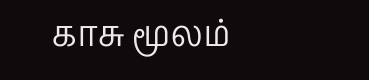காசு மூலம்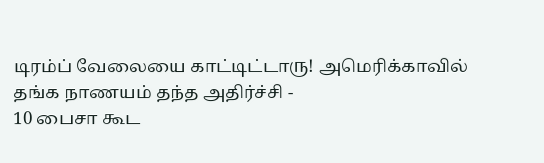டிரம்ப் வேலையை காட்டிட்டாரு! அமெரிக்காவில் தங்க நாணயம் தந்த அதிர்ச்சி -
10 பைசா கூட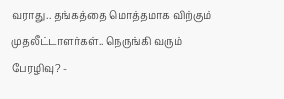வராது.. தங்கத்தை மொத்தமாக விற்கும் முதலீட்டாளர்கள்.. நெருங்கி வரும் பேரழிவு? -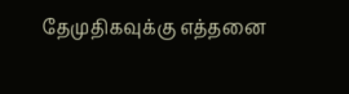தேமுதிகவுக்கு எத்தனை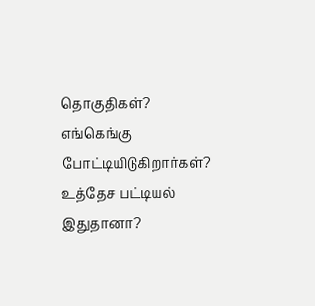தொகுதிகள்? எங்கெங்கு போட்டியிடுகிறார்கள்? உத்தேச பட்டியல் இதுதானா?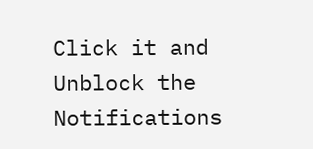Click it and Unblock the Notifications